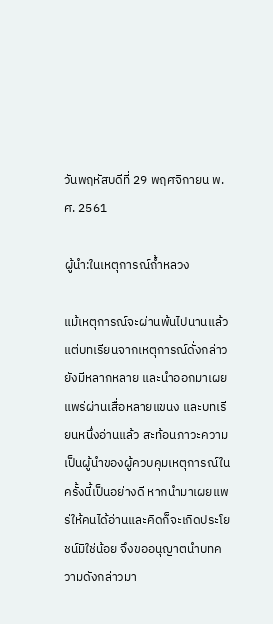วันพฤหัสบดีที่ 29 พฤศจิกายน พ.ศ. 2561

ผู้นำ:ในเหตุการณ์ถ้ำหลวง

แม้เหตุการณ์จะผ่านพ้นไปนานแล้ว แต่บทเรียนจากเหตุการณ์ดั่งกล่าว ยังมีหลากหลาย และนำออกมาเผยแพร่ผ่านเสื่อหลายแขนง และบทเรียนหนึ่งอ่านแล้ว สะท้อนภาวะความเป็นผู้นำของผู้ควบคุมเหตุการณ์ในครั้งนี้เป็นอย่างดี หากนำมาเผยแพร่ให้คนได้อ่านและคิดก็จะเกิดประโยชน์มิใช่น้อย จึงขออนุญาตนำบทความดังกล่าวมา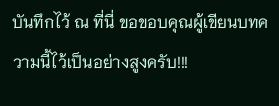บันทึกไว้ ณ ที่นี่ ขอขอบคุณผู้เขียนบทความนี้ไว้เป็นอย่างสูงครับ!!!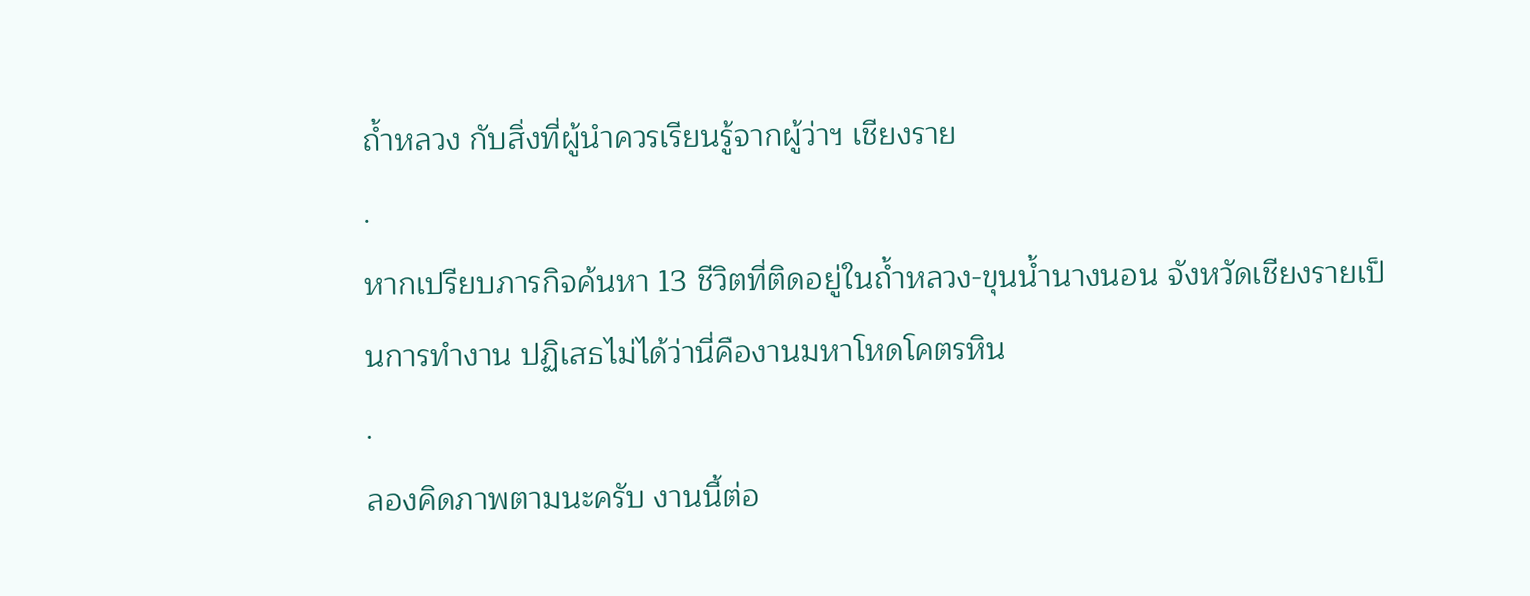ถ้ำหลวง กับสิ่งที่ผู้นำควรเรียนรู้จากผู้ว่าฯ เชียงราย
.
หากเปรียบภารกิจค้นหา 13 ชีวิตที่ติดอยู่ในถ้ำหลวง-ขุนน้ำนางนอน จังหวัดเชียงรายเป็นการทำงาน ปฏิเสธไม่ได้ว่านี่คืองานมหาโหดโคตรหิน
.
ลองคิดภาพตามนะครับ งานนี้ต่อ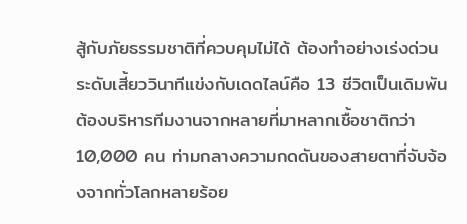สู้กับภัยธรรมชาติที่ควบคุมไม่ได้ ต้องทำอย่างเร่งด่วนระดับเสี้ยววินาทีแข่งกับเดดไลน์คือ 13 ชีวิตเป็นเดิมพัน ต้องบริหารทีมงานจากหลายที่มาหลากเชื้อชาติกว่า 10,000 คน ท่ามกลางความกดดันของสายตาที่จับจ้องจากทั่วโลกหลายร้อย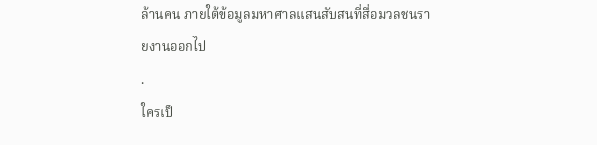ล้านคน ภายใต้ข้อมูลมหาศาลแสนสับสนที่สื่อมวลชนรายงานออกไป
.
ใครเป็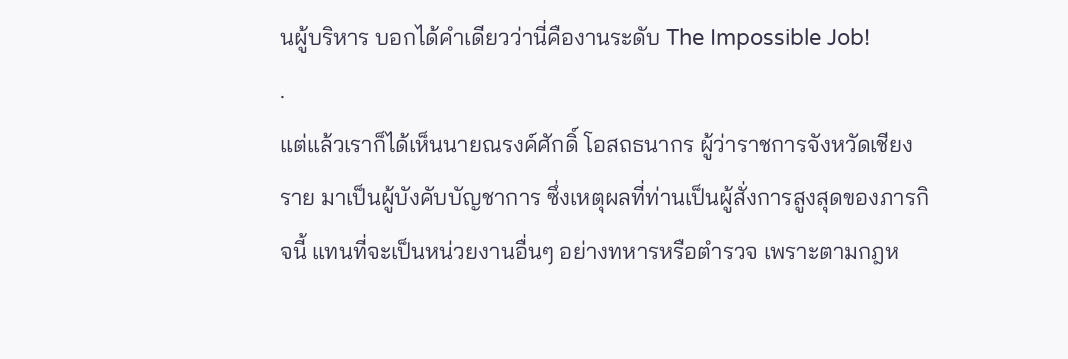นผู้บริหาร บอกได้คำเดียวว่านี่คืองานระดับ The Impossible Job!
.
แต่แล้วเราก็ได้เห็นนายณรงค์ศักดิ์ โอสถธนากร ผู้ว่าราชการจังหวัดเชียงราย มาเป็นผู้บังคับบัญชาการ ซึ่งเหตุผลที่ท่านเป็นผู้สั่งการสูงสุดของภารกิจนี้ แทนที่จะเป็นหน่วยงานอื่นๆ อย่างทหารหรือตำรวจ เพราะตามกฎห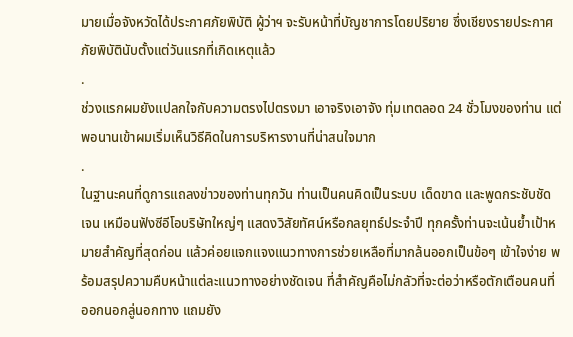มายเมื่อจังหวัดได้ประกาศภัยพิบัติ ผู้ว่าฯ จะรับหน้าที่บัญชาการโดยปริยาย ซึ่งเชียงรายประกาศภัยพิบัตินับตั้งแต่วันแรกที่เกิดเหตุแล้ว
.
ช่วงแรกผมยังแปลกใจกับความตรงไปตรงมา เอาจริงเอาจัง ทุ่มเทตลอด 24 ชั่วโมงของท่าน แต่พอนานเข้าผมเริ่มเห็นวิธีคิดในการบริหารงานที่น่าสนใจมาก
.
ในฐานะคนที่ดูการแถลงข่าวของท่านทุกวัน ท่านเป็นคนคิดเป็นระบบ เด็ดขาด และพูดกระชับชัดเจน เหมือนฟังซีอีโอบริษัทใหญ่ๆ แสดงวิสัยทัศน์หรือกลยุทธ์ประจำปี ทุกครั้งท่านจะเน้นย้ำเป้าหมายสำคัญที่สุดก่อน แล้วค่อยแจกแจงแนวทางการช่วยเหลือที่มากล้นออกเป็นข้อๆ เข้าใจง่าย พร้อมสรุปความคืบหน้าแต่ละแนวทางอย่างชัดเจน ที่สำคัญคือไม่กลัวที่จะต่อว่าหรือตักเตือนคนที่ออกนอกลู่นอกทาง แถมยัง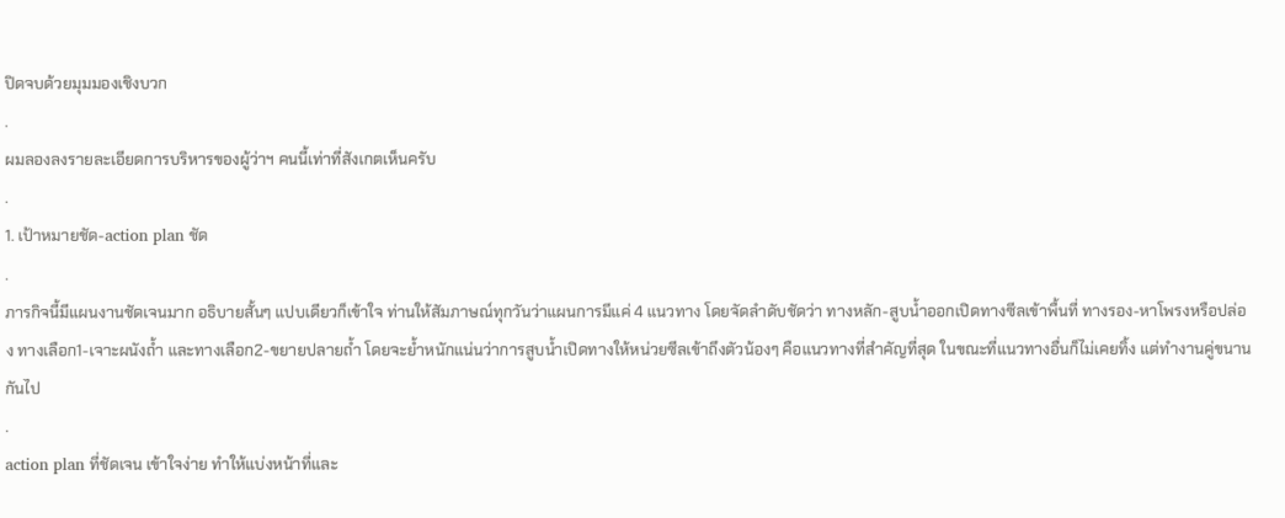ปิดจบด้วยมุมมองเชิงบวก
.
ผมลองลงรายละเอียดการบริหารของผู้ว่าฯ คนนี้เท่าที่สังเกตเห็นครับ
.
1. เป้าหมายชัด-action plan ชัด
.
ภารกิจนี้มีแผนงานชัดเจนมาก อธิบายสั้นๆ แปบเดียวก็เข้าใจ ท่านให้สัมภาษณ์ทุกวันว่าแผนการมีแค่ 4 แนวทาง โดยจัดลำดับชัดว่า ทางหลัก-สูบน้ำออกเปิดทางซีลเข้าพื้นที่ ทางรอง-หาโพรงหรือปล่อง ทางเลือก1-เจาะผนังถ้ำ และทางเลือก2-ขยายปลายถ้ำ โดยจะย้ำหนักแน่นว่าการสูบน้ำเปิดทางให้หน่วยซีลเข้าถึงตัวน้องๆ คือแนวทางที่สำคัญที่สุด ในขณะที่แนวทางอื่นก็ไม่เคยทิ้ง แต่ทำงานคู่ขนานกันไป
.
action plan ที่ชัดเจน เข้าใจง่าย ทำให้แบ่งหน้าที่และ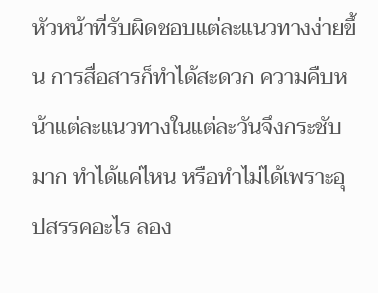หัวหน้าที่รับผิดชอบแต่ละแนวทางง่ายขึ้น การสื่อสารก็ทำได้สะดวก ความคืบหน้าแต่ละแนวทางในแต่ละวันจึงกระชับมาก ทำได้แค่ไหน หรือทำไม่ได้เพราะอุปสรรคอะไร ลอง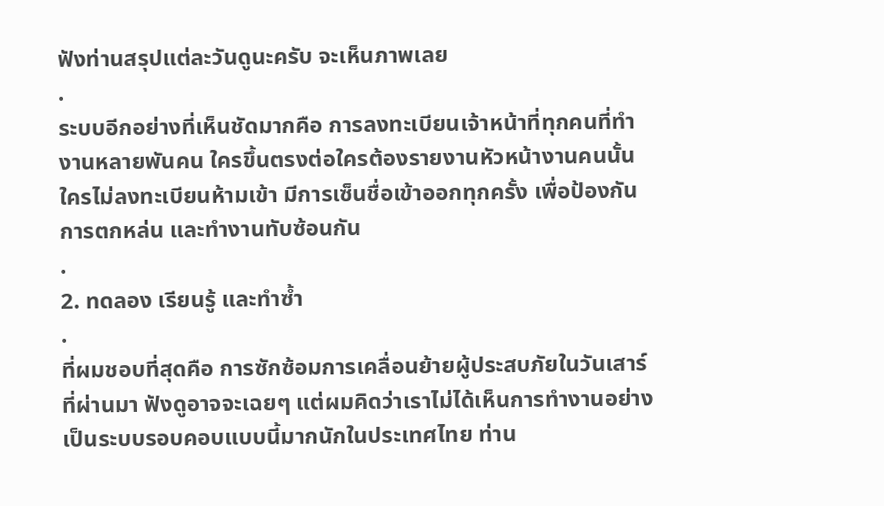ฟังท่านสรุปแต่ละวันดูนะครับ จะเห็นภาพเลย
.
ระบบอีกอย่างที่เห็นชัดมากคือ การลงทะเบียนเจ้าหน้าที่ทุกคนที่ทำงานหลายพันคน ใครขึ้นตรงต่อใครต้องรายงานหัวหน้างานคนนั้น ใครไม่ลงทะเบียนห้ามเข้า มีการเซ็นชื่อเข้าออกทุกครั้ง เพื่อป้องกันการตกหล่น และทำงานทับซ้อนกัน
.
2. ทดลอง เรียนรู้ และทำซ้ำ
.
ที่ผมชอบที่สุดคือ การซักซ้อมการเคลื่อนย้ายผู้ประสบภัยในวันเสาร์ที่ผ่านมา ฟังดูอาจจะเฉยๆ แต่ผมคิดว่าเราไม่ได้เห็นการทำงานอย่างเป็นระบบรอบคอบแบบนี้มากนักในประเทศไทย ท่าน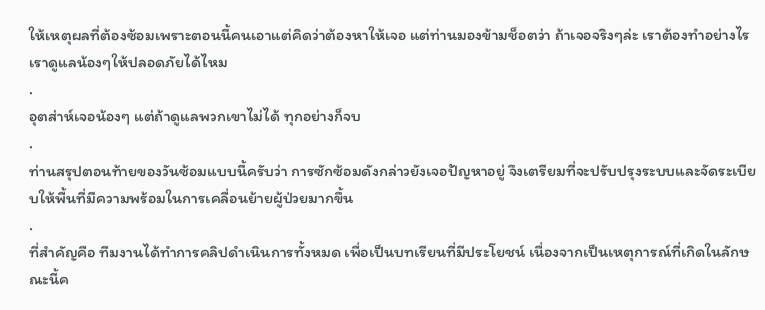ให้เหตุผลที่ต้องซ้อมเพราะตอนนี้คนเอาแต่คิดว่าต้องหาให้เจอ แต่ท่านมองข้ามช็อตว่า ถ้าเจอจริงๆล่ะ เราต้องทำอย่างไร เราดูแลน้องๆให้ปลอดภัยได้ไหม
.
อุตส่าห์เจอน้องๆ แต่ถ้าดูแลพวกเขาไม่ได้ ทุกอย่างก็จบ
.
ท่านสรุปตอนท้ายของวันซ้อมแบบนี้ครับว่า การซักซ้อมดังกล่าวยังเจอปัญหาอยู่ จึงเตรียมที่จะปรับปรุงระบบและจัดระเบียบให้พื้นที่มีความพร้อมในการเคลื่อนย้ายผู้ป่วยมากขึ้น
.
ที่สำคัญคือ ทีมงานได้ทำการคลิปดำเนินการทั้งหมด เพื่อเป็นบทเรียนที่มีประโยชน์ เนื่องจากเป็นเหตุการณ์ที่เกิดในลักษณะนี้ค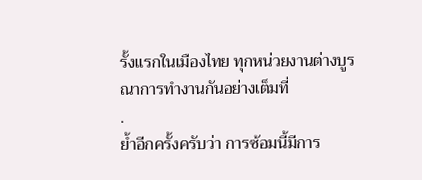รั้งแรกในเมืองไทย ทุกหน่วยงานต่างบูรณาการทำงานกันอย่างเต็มที่
.
ย้ำอีกครั้งครับว่า การซ้อมนี้มีการ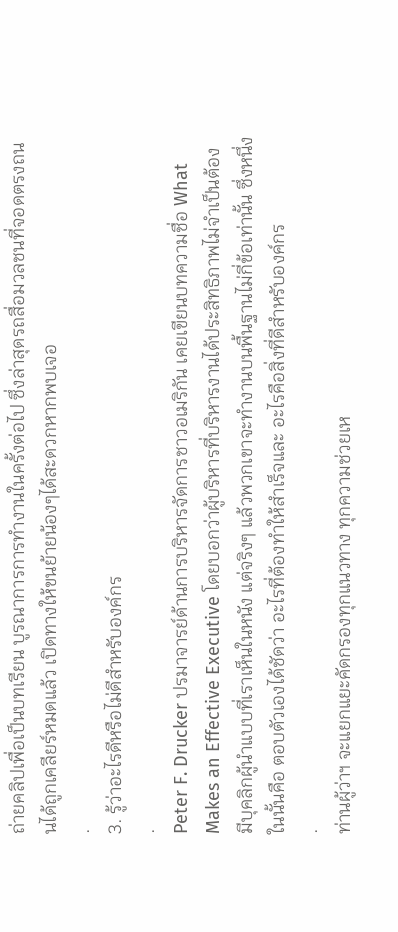ถ่ายคลิปเพื่อเป็นบทเรียน บูรณาการการทำงานในครั้งต่อไป ซึ่งล่าสุดรถสื่อมวลชนที่จอดตรงถนนได้ถูกเคลียร์หมดแล้ว เปิดทางให้ขนย้ายน้องๆได้สะดวกหากพบเจอ
.
3. รู้ว่าอะไรดีหรือไม่ดีสำหรับองค์กร
.
Peter F. Drucker ปรมาจารย์ด้านการบริหารจัดการชาวอเมริกัน เคยเขียนบทความชื่อ What Makes an Effective Executive โดยบอกว่าผู้บริหารที่บริหารงานได้ประสิทธิภาพไม่จำเป็นต้องมีบุคลิกผู้นำแบบที่เราเห็นในหนัง แต่จริงๆ แล้วพวกเขาจะทำงานบนพื้นฐานไม่กี่ข้อเท่านั้น ซึ่งหนึ่งในนั้นคือ ตอบตัวเองได้ชัดว่า อะไรที่ต้องทำให้สำเร็จและ อะไรคือสิ่งที่ดีสำหรับองค์กร
.
ท่านผู้ว่าฯ จะแยกแยะคัดกรองทุกแนวทาง ทุกความช่วยเห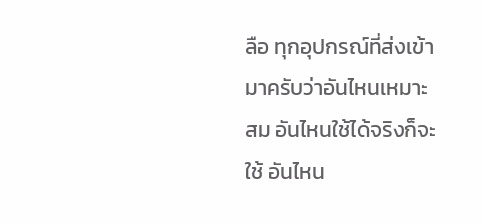ลือ ทุกอุปกรณ์ที่ส่งเข้ามาครับว่าอันไหนเหมาะสม อันไหนใช้ได้จริงก็จะใช้ อันไหน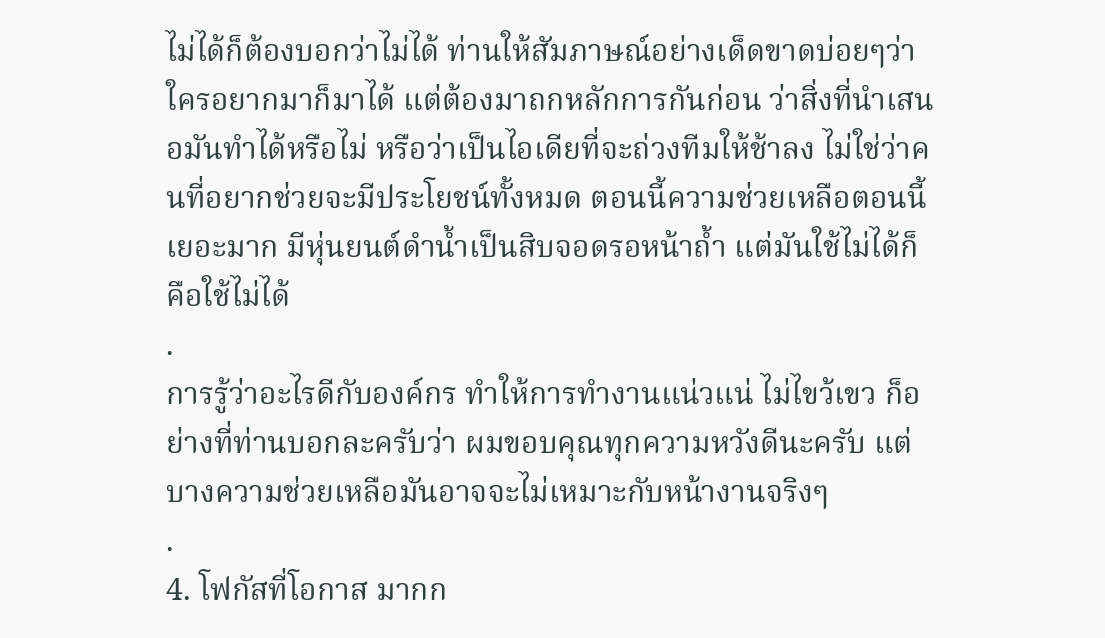ไม่ได้ก็ต้องบอกว่าไม่ได้ ท่านให้สัมภาษณ์อย่างเด็ดขาดบ่อยๆว่า ใครอยากมาก็มาได้ แต่ต้องมาถกหลักการกันก่อน ว่าสิ่งที่นำเสนอมันทำได้หรือไม่ หรือว่าเป็นไอเดียที่จะถ่วงทีมให้ช้าลง ไม่ใช่ว่าคนที่อยากช่วยจะมีประโยชน์ทั้งหมด ตอนนี้ความช่วยเหลือตอนนี้เยอะมาก มีหุ่นยนต์ดำน้ำเป็นสิบจอดรอหน้าถ้ำ แต่มันใช้ไม่ได้ก็คือใช้ไม่ได้
.
การรู้ว่าอะไรดีกับองค์กร ทำให้การทำงานแน่วแน่ ไม่ไขว้เขว ก็อย่างที่ท่านบอกละครับว่า ผมขอบคุณทุกความหวังดีนะครับ แต่บางความช่วยเหลือมันอาจจะไม่เหมาะกับหน้างานจริงๆ
.
4. โฟกัสที่โอกาส มากก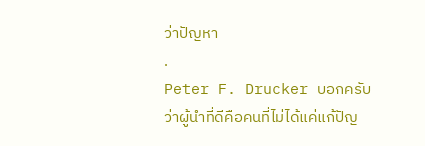ว่าปัญหา
.
Peter F. Drucker บอกครับว่าผู้นำที่ดีคือคนที่ไม่ได้แค่แก้ปัญ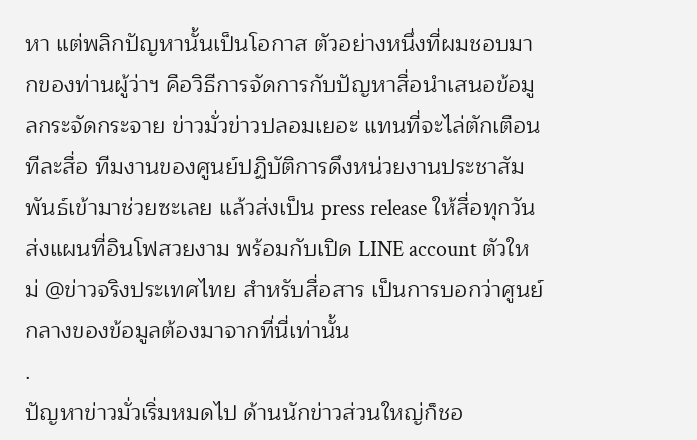หา แต่พลิกปัญหานั้นเป็นโอกาส ตัวอย่างหนึ่งที่ผมชอบมากของท่านผู้ว่าฯ คือวิธีการจัดการกับปัญหาสื่อนำเสนอข้อมูลกระจัดกระจาย ข่าวมั่วข่าวปลอมเยอะ แทนที่จะไล่ตักเตือนทีละสื่อ ทีมงานของศูนย์ปฏิบัติการดึงหน่วยงานประชาสัมพันธ์เข้ามาช่วยซะเลย แล้วส่งเป็น press release ให้สื่อทุกวัน ส่งแผนที่อินโฟสวยงาม พร้อมกับเปิด LINE account ตัวใหม่ @ข่าวจริงประเทศไทย สำหรับสื่อสาร เป็นการบอกว่าศูนย์กลางของข้อมูลต้องมาจากที่นี่เท่านั้น
.
ปัญหาข่าวมั่วเริ่มหมดไป ด้านนักข่าวส่วนใหญ่ก็ชอ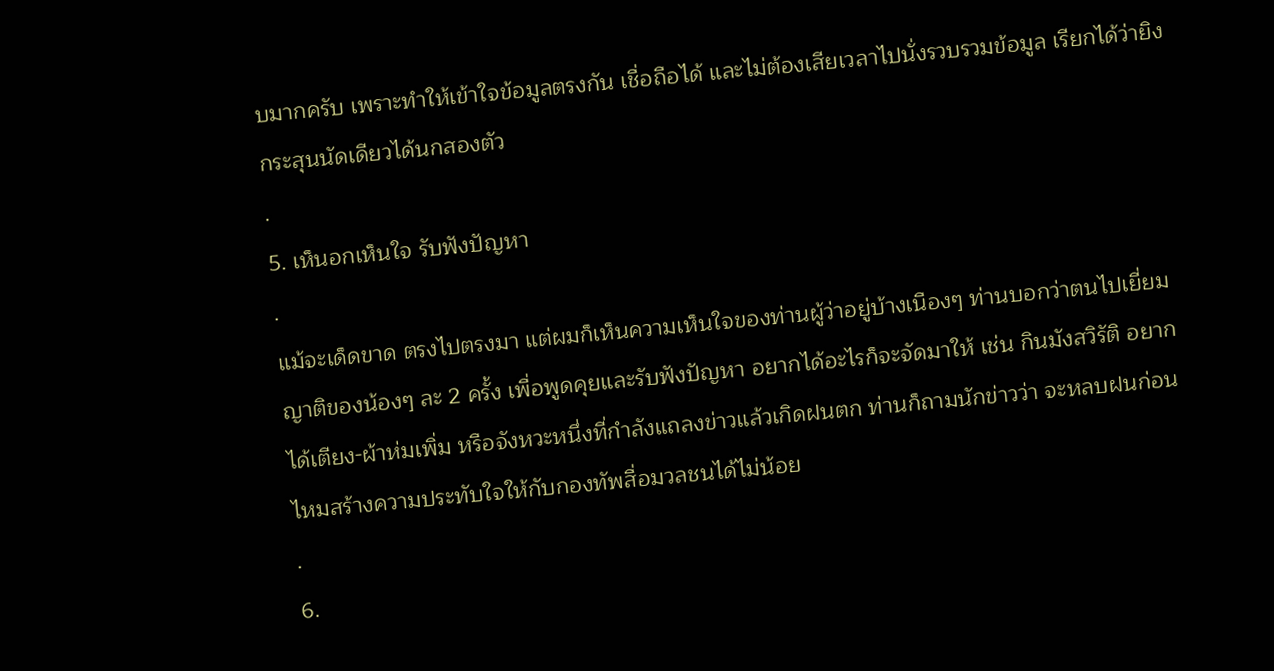บมากครับ เพราะทำให้เข้าใจข้อมูลตรงกัน เชื่อถือได้ และไม่ต้องเสียเวลาไปนั่งรวบรวมข้อมูล เรียกได้ว่ายิงกระสุนนัดเดียวได้นกสองตัว
.
5. เห็นอกเห็นใจ รับฟังปัญหา
.
แม้จะเด็ดขาด ตรงไปตรงมา แต่ผมก็เห็นความเห็นใจของท่านผู้ว่าอยู่บ้างเนืองๆ ท่านบอกว่าตนไปเยี่ยมญาติของน้องๆ ละ 2 ครั้ง เพื่อพูดคุยและรับฟังปัญหา อยากได้อะไรก็จะจัดมาให้ เช่น กินมังสวิรัติ อยากได้เตียง-ผ้าห่มเพิ่ม หรือจังหวะหนึ่งที่กำลังแถลงข่าวแล้วเกิดฝนตก ท่านก็ถามนักข่าวว่า จะหลบฝนก่อนไหมสร้างความประทับใจให้กับกองทัพสื่อมวลชนได้ไม่น้อย
.
6.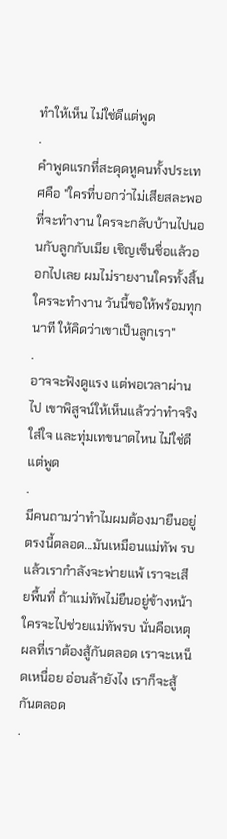ทำให้เห็น ไม่ใช่ดีแต่พูด
.
คำพูดแรกที่สะดุดหูคนทั้งประเทศคือ "ใครที่บอกว่าไม่เสียสละพอที่จะทำงาน ใครจะกลับบ้านไปนอนกับลูกกับเมีย เชิญเซ็นชื่อแล้วออกไปเลย ผมไม่รายงานใครทั้งสิ้น ใครจะทำงาน วันนี้ขอให้พร้อมทุกนาที ให้คิดว่าเขาเป็นลูกเรา"
.
อาจจะฟังดูแรง แต่พอเวลาผ่านไป เขาพิสูจน์ให้เห็นแล้วว่าทำจริง ใส่ใจ และทุ่มเทขนาดไหน ไม่ใช่ดีแต่พูด
.
มีคนถามว่าทำไมผมต้องมายืนอยู่ตรงนี้ตลอด...มันเหมือนแม่ทัพ รบแล้วเรากำลังจะพ่ายแพ้ เราจะเสียพื้นที่ ถ้าแม่ทัพไม่ยืนอยู่ข้างหน้า ใครจะไปช่วยแม่ทัพรบ นั่นคือเหตุผลที่เราต้องสู้กันตลอด เราจะเหน็ดเหนื่อย อ่อนล้ายังไง เราก็จะสู้กันตลอด
.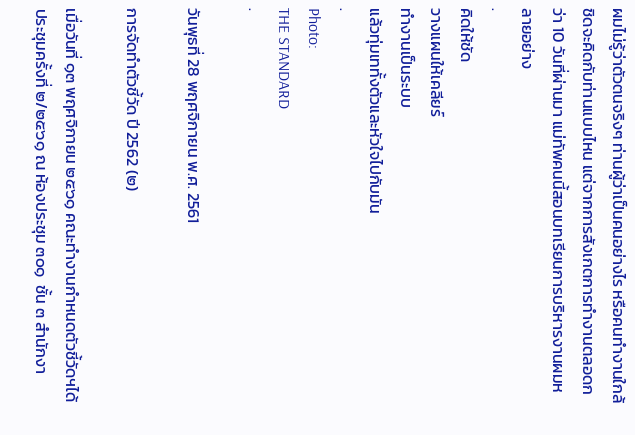ผมไม่รู้ว่าตัวตนจริงๆ ท่านผู้ว่าเป็นคนอย่างไร หรือคนทำงานใกล้ชิดจะคิดกับท่านแบบไหน แต่จากการสังเกตการทำงานตลอดกว่า 10 วันที่ผ่านมา แม่ทัพคนนี้สอนบทเรียนการบริหารงานผมหลายอย่าง
.
คิดให้ชัด
วางแผนให้เคลียร์
ทำงานเป็นระบบ
แล้วทุ่มเททั้งตัวและหัวใจไปกับมัน
.
Photo:
THE STANDARD
.

วันพุธที่ 28 พฤศจิกายน พ.ศ. 2561

การจัดทำตัวชี้วัด ปี 2562 (๒)

เมื่อวันที่ ๑๓ พฤศจิกายน ๒๕๖๑ คณะทำงานกำหนดตัวชี้วัดฯได้ประชุมครั้งที่ ๒/๒๕๖๑ ณ ห้องประชุม ๓๐๑  ชั้น ๓ สำนักงา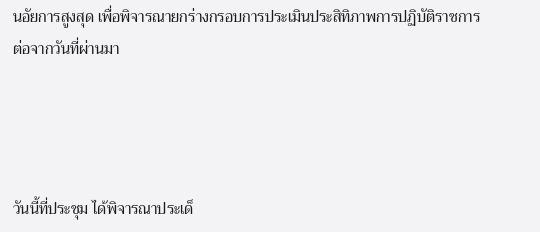นอัยการสูงสุด เพื่อพิจารณายกร่างกรอบการประเมินประสิทิภาพการปฏิบัติราชการต่อจากวันที่ผ่านมา




วันนี้ที่ประชุม ได้พิจารณาประเด็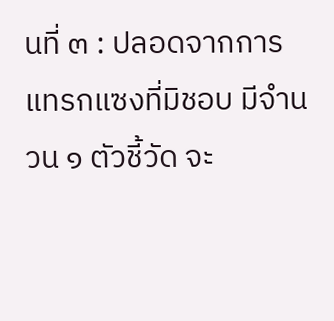นที่ ๓ : ปลอดจากการแทรกแซงที่มิชอบ มีจำนวน ๑ ตัวชี้วัด จะ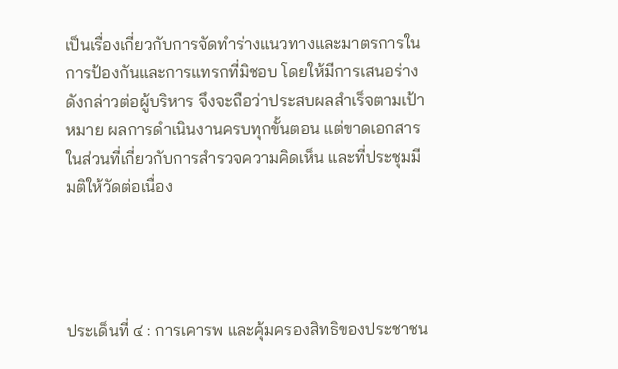เป็นเรื่องเกี่ยวกับการจัดทำร่างแนวทางและมาตรการในการป้องกันและการแทรกที่มิชอบ โดยให้มีการเสนอร่างดังกล่าวต่อผู้บริหาร จึงจะถือว่าประสบผลสำเร็จตามเป้าหมาย ผลการดำเนินงานครบทุกขั้นตอน แต่ขาดเอกสารในส่วนที่เกี่ยวกับการสำรวจความคิดเห็น และที่ประชุมมีมติให้วัดต่อเนื่อง




ประเด็นที่ ๔ : การเคารพ และคุ้มครองสิทธิของประชาชน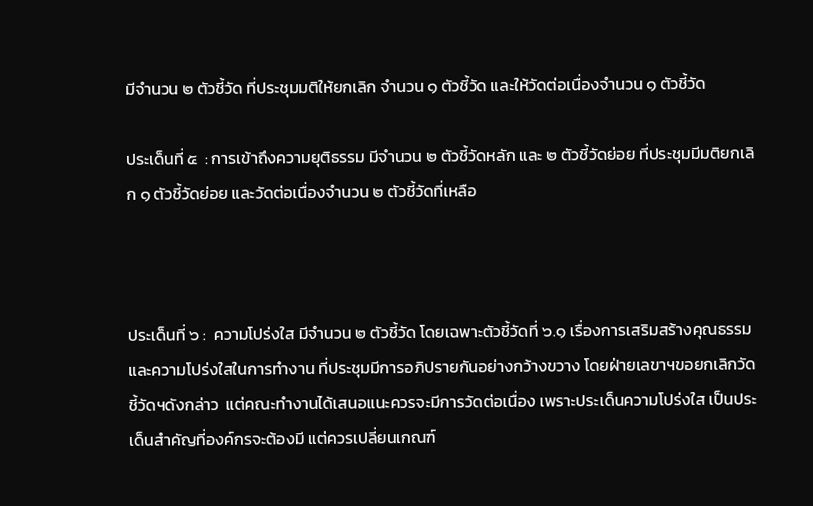มีจำนวน ๒ ตัวชี้วัด ที่ประชุมมติให้ยกเลิก จำนวน ๑ ตัวชี้วัด และให้วัดต่อเนื่องจำนวน ๑ ตัวชี้วัด

ประเด็นที่ ๕  : การเข้าถึงความยุติธรรม มีจำนวน ๒ ตัวชี้วัดหลัก และ ๒ ตัวชี้วัดย่อย ที่ประชุมมีมติยกเลิก ๑ ตัวชี้วัดย่อย และวัดต่อเนื่องจำนวน ๒ ตัวชี้วัดที่เหลือ



ประเด็นที่ ๖ :  ความโปร่งใส มีจำนวน ๒ ตัวชี้วัด โดยเฉพาะตัวชี้วัดที่ ๖.๑ เรื่องการเสริมสร้างคุณธรรมและความโปร่งใสในการทำงาน ที่ประชุมมีการอภิปรายกันอย่างกว้างขวาง โดยฝ่ายเลขาฯขอยกเลิกวัดชี้วัดฯดังกล่าว  แต่คณะทำงานได้เสนอแนะควรจะมีการวัดต่อเนื่อง เพราะประเด็นความโปร่งใส เป็นประเด็นสำคัญที่องค์กรจะต้องมี แต่ควรเปลี่ยนเกณฑ์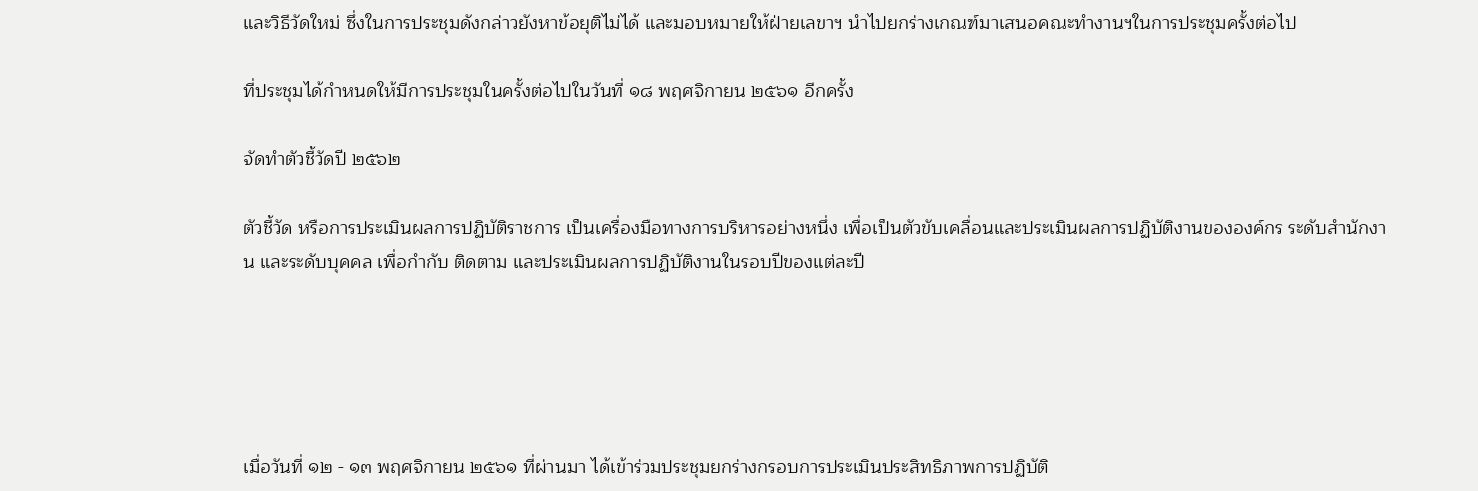และวิธีวัดใหม่ ซึ่งในการประชุมดังกล่าวยังหาข้อยุติไม่ได้ และมอบหมายให้ฝ่ายเลขาฯ นำไปยกร่างเกณฑ์มาเสนอคณะทำงานฯในการประชุมครั้งต่อไป

ที่ประชุมได้กำหนดให้มีการประชุมในครั้งต่อไปในวันที่ ๑๘ พฤศจิกายน ๒๕๖๑ อีกครั้ง

จัดทำตัวชี้วัดปี ๒๕๖๒

ตัวชี้วัด หรือการประเมินผลการปฏิบัติราชการ เป็นเครื่องมือทางการบริหารอย่างหนึ่ง เพื่อเป็นตัวขับเคลื่อนและประเมินผลการปฏิบัติงานขององค์กร ระดับสำนักงาน และระดับบุคคล เพื่อกำกับ ติดตาม และประเมินผลการปฏิบัติงานในรอบปีของแต่ละปี





เมื่อวันที่ ๑๒ - ๑๓ พฤศจิกายน ๒๕๖๑ ที่ผ่านมา ได้เข้าร่วมประชุมยกร่างกรอบการประเมินประสิทธิภาพการปฏิบัติ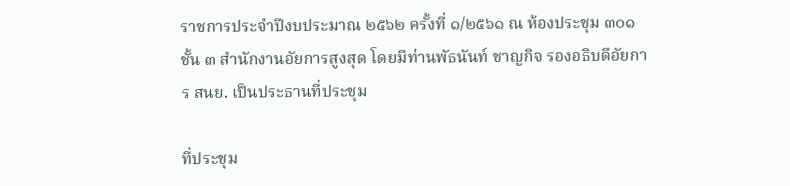ราชการประจำปีงบประมาณ ๒๕๖๒ ครั้งที่ ๑/๒๕๖๑ ณ ห้องประชุม ๓๐๑ ชั้น ๓ สำนักงานอัยการสูงสุด โดยมีท่านพัธนันท์ ชาญกิจ รองอธิบดีอัยการ สนย. เป็นประธานที่ประชุม

ที่ประชุม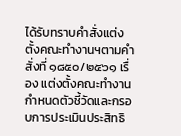ได้รับทราบคำสั่งแต่งตั้งคณะทำงานฯตามคำสั่งที่ ๑๘๕๐/๒๕๖๑ เรื่อง แต่งตั้งคณะทำงานกำหนดตัวชี้วัดและกรอบการประเมินประสิทธิ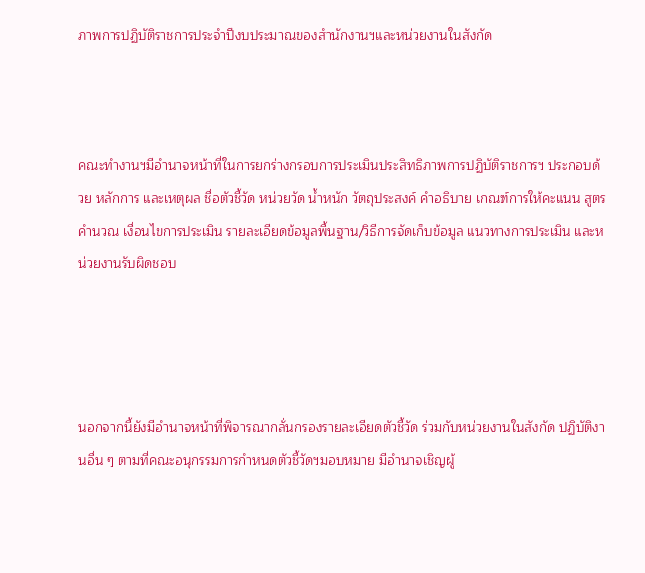ภาพการปฏิบัติราชการประจำปีงบประมาณของสำนักงานฯและหน่วยงานในสังกัด



คณะทำงานฯมีอำนาจหน้าที่ในการยกร่างกรอบการประเมินประสิทธิภาพการปฏิบัติราชการฯ ประกอบด้วย หลักการ และเหตุผล ชื่อตัวชี้วัด หน่วยวัด น้ำหนัก วัตถุประสงค์ คำอธิบาย เกณฑ์การให้คะแนน สูตรคำนวณ เงื่อนไขการประเมิน รายละเอียดข้อมูลพื้นฐาน/วิธีการจัดเก็บข้อมูล แนวทางการประเมิน และหน่วยงานรับผิดชอบ




นอกจากนี้ยังมีอำนาจหน้าที่พิจารณากลั่นกรองรายละเอียดตัวชี้วัด ร่วมกับหน่วยงานในสังกัด ปฏิบัติงานอื่น ๆ ตามที่คณะอนุกรรมการกำหนดตัวชี้วัดฯมอบหมาย มีอำนาจเชิญผู้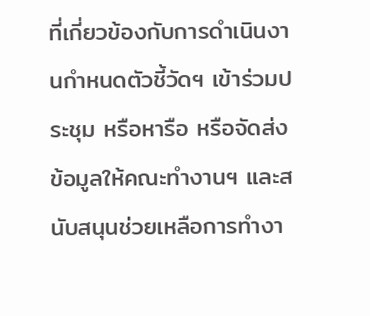ที่เกี่ยวข้องกับการดำเนินงานกำหนดตัวชี้วัดฯ เข้าร่วมประชุม หรือหารือ หรือจัดส่งข้อมูลให้คณะทำงานฯ และสนับสนุนช่วยเหลือการทำงา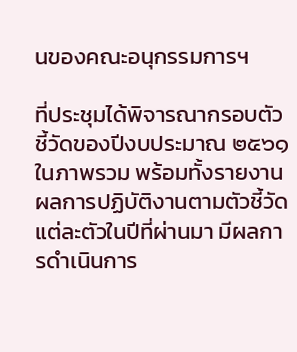นของคณะอนุกรรมการฯ

ที่ประชุมได้พิจารณากรอบตัวชี้วัดของปีงบประมาณ ๒๕๖๑ ในภาพรวม พร้อมทั้งรายงานผลการปฏิบัติงานตามตัวชี้วัดแต่ละตัวในปีที่ผ่านมา มีผลการดำเนินการ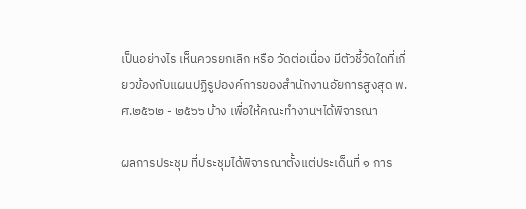เป็นอย่างไร เห็นควรยกเลิก หรือ วัดต่อเนื่อง มีตัวชี้วัดใดที่เกี่ยวข้องกับแผนปฏิรูปองค์การของสำนักงานอัยการสูงสุด พ.ศ.๒๕๖๒ - ๒๕๖๖ บ้าง เพื่อให้คณะทำงานฯได้พิจารณา

ผลการประชุม ที่ประชุมได้พิจารณาตั้งแต่ประเด็นที่ ๑ การ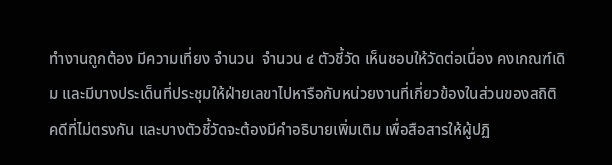ทำงานถูกต้อง มีความเที่ยง จำนวน  จำนวน ๔ ตัวชี้วัด เห็นชอบให้วัดต่อเนื่อง คงเกณฑ์เดิม และมีบางประเด็นที่ประชุมให้ฝ่ายเลขาไปหารือกับหน่วยงานที่เกี่ยวข้องในส่วนของสถิติคดีที่ไม่ตรงกัน และบางตัวชี้วัดจะต้องมีคำอธิบายเพิ่มเติม เพื่อสือสารให้ผู้ปฏิ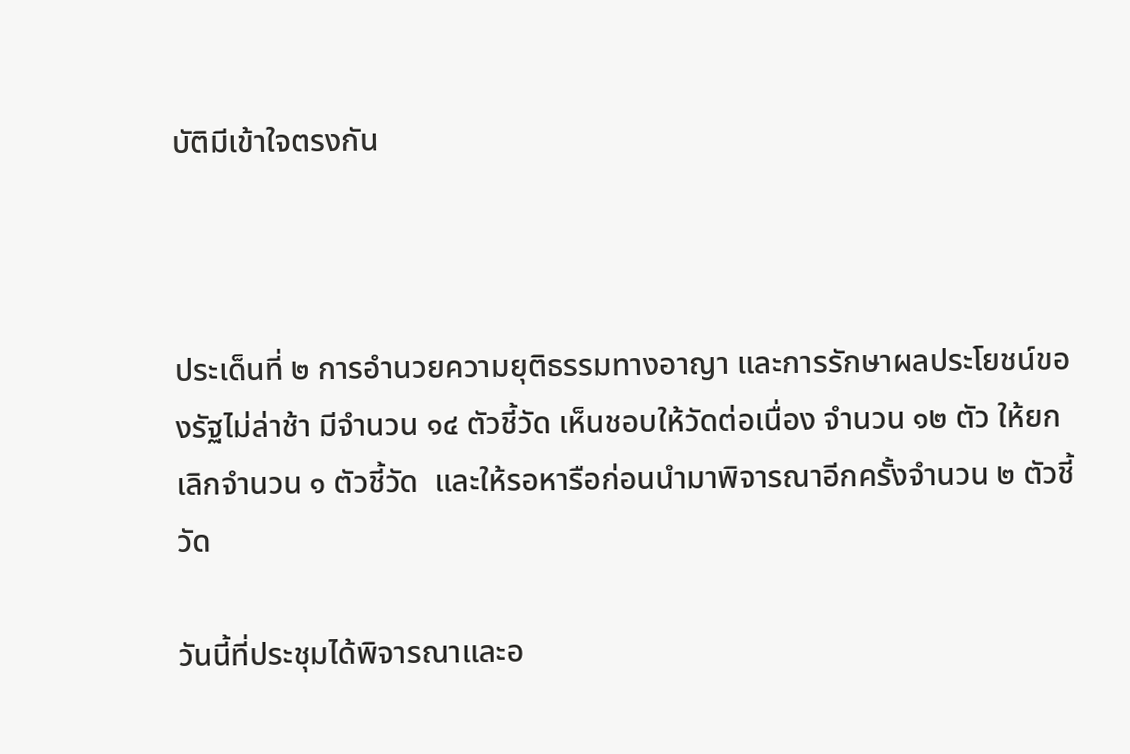บัติมีเข้าใจตรงกัน



ประเด็นที่ ๒ การอำนวยความยุติธรรมทางอาญา และการรักษาผลประโยชน์ของรัฐไม่ล่าช้า มีจำนวน ๑๔ ตัวชี้วัด เห็นชอบให้วัดต่อเนื่อง จำนวน ๑๒ ตัว ให้ยกเลิกจำนวน ๑ ตัวชี้วัด  และให้รอหารือก่อนนำมาพิจารณาอีกครั้งจำนวน ๒ ตัวชี้วัด

วันนี้ที่ประชุมได้พิจารณาและอ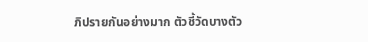ภิปรายกันอย่างมาก ตัวชี้วัดบางตัว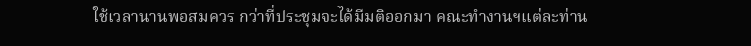ใช้เวลานานพอสมควร กว่าที่ประชุมจะได้มีมติออกมา คณะทำงานฯแต่ละท่าน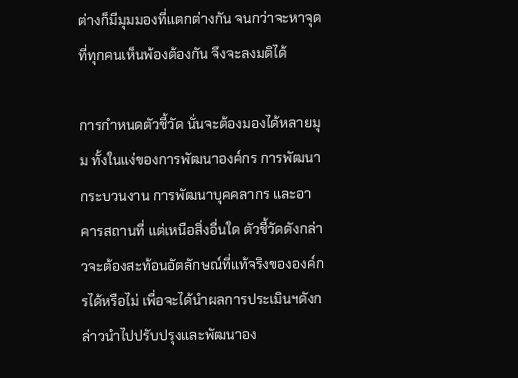ต่างก็มีมุมมองที่แตกต่างกัน จนกว่าจะหาจุดที่ทุกคนเห็นพ้องต้องกัน จึงจะลงมติได้

การกำหนดตัวชี้วัด นั่นจะต้องมองได้หลายมุม ทั้งในแง่ของการพัฒนาองค์กร การพัฒนากระบวนงาน การพัฒนาบุคคลากร และอาคารสถานที่ แต่เหนือสิ่งอื่นใด ตัวชี้วัดดังกล่าวจะต้องสะท้อนอัตลักษณ์ที่แท้จริงขององค์กรได้หรือไม่ เพื่อจะได้นำผลการประเมินฯดังกล่าวนำไปปรับปรุงและพัฒนาอง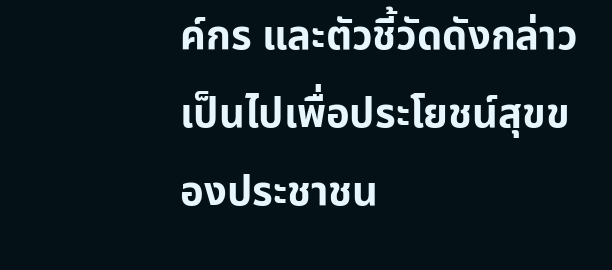ค์กร และตัวชี้วัดดังกล่าวเป็นไปเพื่อประโยชน์สุขของประชาชน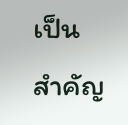เป็นสำคัญ